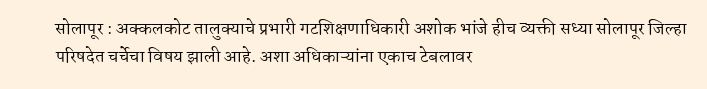सोलापूर : अक्कलकोट तालुक्याचे प्रभारी गटशिक्षणाधिकारी अशोक भांजे हीच व्यक्ती सध्या सोलापूर जिल्हा परिषदेत चर्चेचा विषय झाली आहे. अशा अधिकाऱ्यांना एकाच टेबलावर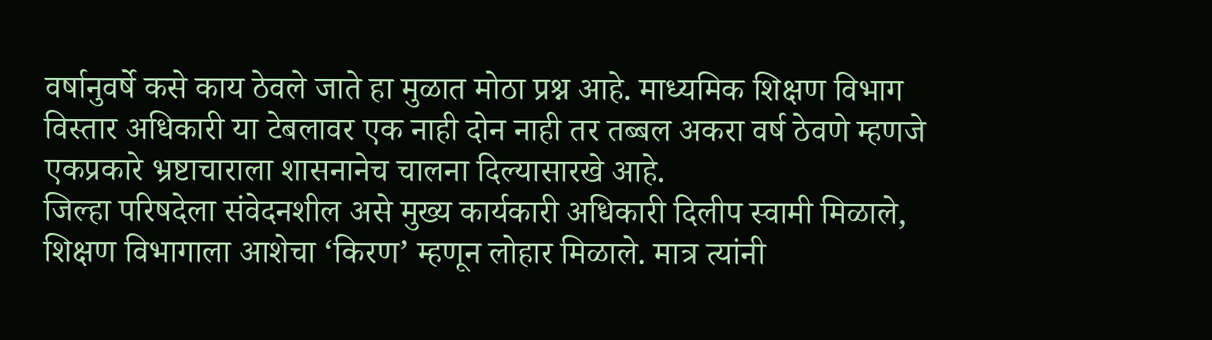वर्षानुवर्षे कसे काय ठेवले जाते हा मुळात मोठा प्रश्न आहे. माध्यमिक शिक्षण विभाग विस्तार अधिकारी या टेबलावर एक नाही दोन नाही तर तब्बल अकरा वर्ष ठेवणे म्हणजे एकप्रकारे भ्रष्टाचाराला शासनानेच चालना दिल्यासारखे आहे.
जिल्हा परिषदेला संवेदनशील असे मुख्य कार्यकारी अधिकारी दिलीप स्वामी मिळाले, शिक्षण विभागाला आशेचा ‘किरण’ म्हणून लोहार मिळाले. मात्र त्यांनी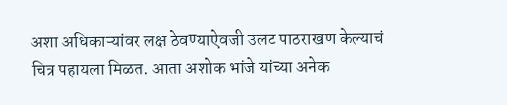अशा अधिकाऱ्यांवर लक्ष ठेवण्याऐवजी उलट पाठराखण केल्याचं चित्र पहायला मिळत. आता अशोक भांजे यांच्या अनेक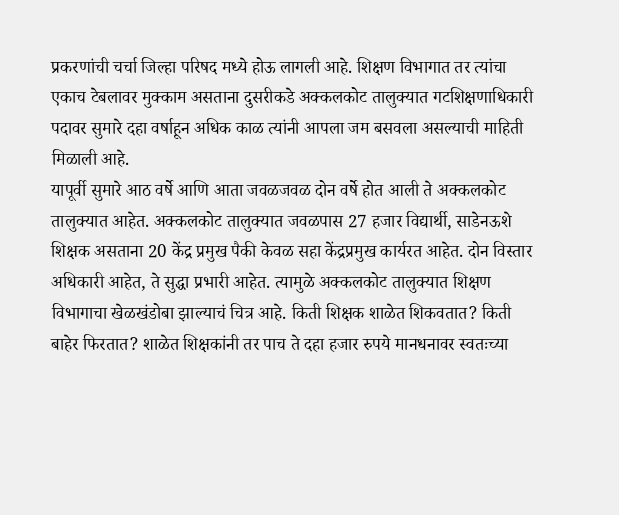प्रकरणांची चर्चा जिल्हा परिषद मध्ये होऊ लागली आहे. शिक्षण विभागात तर त्यांचा एकाच टेबलावर मुक्काम असताना दुसरीकडे अक्कलकोट तालुक्यात गटशिक्षणाधिकारी पदावर सुमारे दहा वर्षाहून अधिक काळ त्यांनी आपला जम बसवला असल्याची माहिती मिळाली आहे.
यापूर्वी सुमारे आठ वर्षे आणि आता जवळजवळ दोन वर्षे होत आली ते अक्कलकोट तालुक्यात आहेत. अक्कलकोट तालुक्यात जवळपास 27 हजार विद्यार्थी, साडेनऊशे शिक्षक असताना 20 केंद्र प्रमुख पैकी केवळ सहा केंद्रप्रमुख कार्यरत आहेत. दोन विस्तार अधिकारी आहेत, ते सुद्धा प्रभारी आहेत. त्यामुळे अक्कलकोट तालुक्यात शिक्षण विभागाचा खेळखंडोबा झाल्याचं चित्र आहे. किती शिक्षक शाळेत शिकवतात? किती बाहेर फिरतात? शाळेत शिक्षकांनी तर पाच ते दहा हजार रुपये मानधनावर स्वतःच्या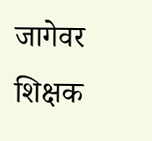जागेवर शिक्षक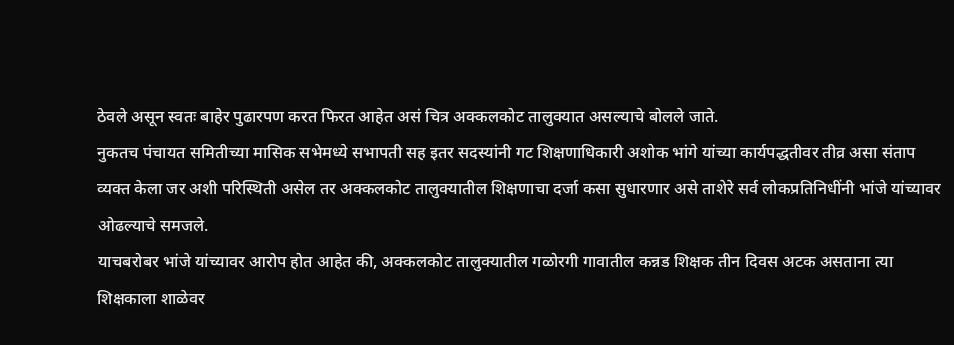ठेवले असून स्वतः बाहेर पुढारपण करत फिरत आहेत असं चित्र अक्कलकोट तालुक्यात असल्याचे बोलले जाते.
नुकतच पंचायत समितीच्या मासिक सभेमध्ये सभापती सह इतर सदस्यांनी गट शिक्षणाधिकारी अशोक भांगे यांच्या कार्यपद्धतीवर तीव्र असा संताप व्यक्त केला जर अशी परिस्थिती असेल तर अक्कलकोट तालुक्यातील शिक्षणाचा दर्जा कसा सुधारणार असे ताशेरे सर्व लोकप्रतिनिधींनी भांजे यांच्यावर ओढल्याचे समजले.
याचबरोबर भांजे यांच्यावर आरोप होत आहेत की, अक्कलकोट तालुक्यातील गळोरगी गावातील कन्नड शिक्षक तीन दिवस अटक असताना त्या शिक्षकाला शाळेवर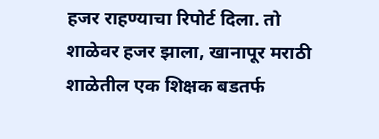हजर राहण्याचा रिपोर्ट दिला. तो शाळेवर हजर झाला, खानापूर मराठी शाळेतील एक शिक्षक बडतर्फ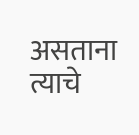असताना त्याचे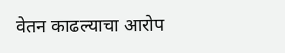वेतन काढल्याचा आरोप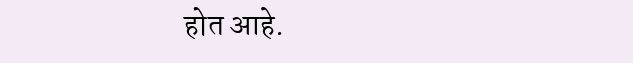होत आहे.